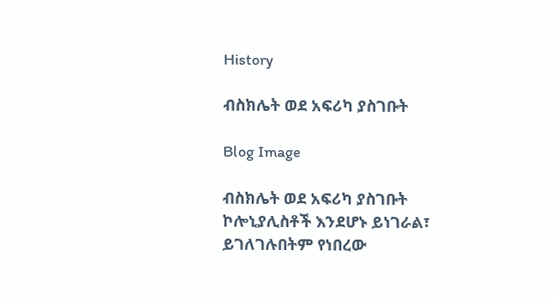History

ብስክሌት ወደ አፍሪካ ያስገቡት

Blog Image

ብስክሌት ወደ አፍሪካ ያስገቡት ኮሎኒያሊስቶች እንደሆኑ ይነገራል፣ ይገለገሉበትም የነበረው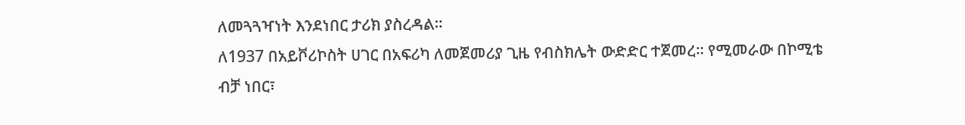ለመጓጓዣነት እንደነበር ታሪክ ያስረዳል፡፡
ለ1937 በአይቮሪኮስት ሀገር በአፍሪካ ለመጀመሪያ ጊዜ የብስክሌት ውድድር ተጀመረ፡፡ የሚመራው በኮሚቴ ብቻ ነበር፣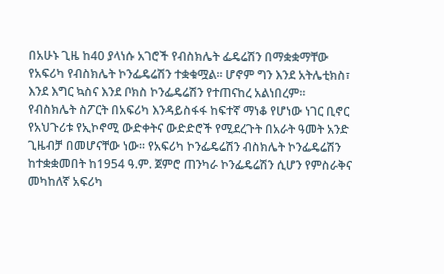በአሁኑ ጊዜ ከ40 ያላነሱ አገሮች የብስክሌት ፌዴሬሽን በማቋቋማቸው የአፍሪካ የብስክሌት ኮንፌዴሬሽን ተቋቁሟል፡፡ ሆኖም ግን እንደ አትሌቲክስ፣ እንደ እግር ኳስና እንደ ቦክስ ኮንፌዴሬሽን የተጠናከረ አልነበረም፡፡
የብስክሌት ስፖርት በአፍሪካ እንዳይስፋፋ ከፍተኛ ማነቆ የሆነው ነገር ቢኖር የአህጉሪቱ የኢኮኖሚ ውድቀትና ውድድሮች የሚደረጉት በአራት ዓመት አንድ ጊዜብቻ በመሆናቸው ነው፡፡ የአፍሪካ ኮንፌዴሬሽን ብስክሌት ኮንፌዴሬሽን ከተቋቋመበት ከ1954 ዓ.ም. ጀምሮ ጠንካራ ኮንፌዴሬሽን ሲሆን የምስራቅና መካከለኛ አፍሪካ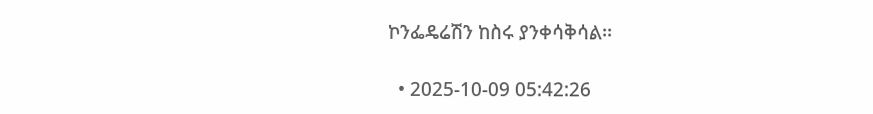ኮንፌዴሬሽን ከስሩ ያንቀሳቅሳል፡፡

  • 2025-10-09 05:42:26